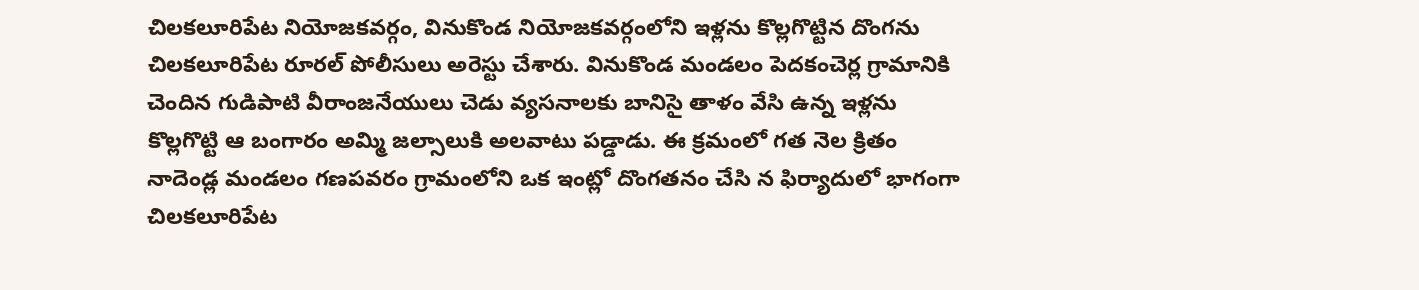చిలకలూరిపేట నియోజకవర్గం, వినుకొండ నియోజకవర్గంలోని ఇళ్లను కొల్లగొట్టిన దొంగను చిలకలూరిపేట రూరల్ పోలీసులు అరెస్టు చేశారు. వినుకొండ మండలం పెదకంచెర్ల గ్రామానికి చెందిన గుడిపాటి వీరాంజనేయులు చెడు వ్యసనాలకు బానిసై తాళం వేసి ఉన్న ఇళ్లను కొల్లగొట్టి ఆ బంగారం అమ్మి జల్సాలుకి అలవాటు పడ్డాడు. ఈ క్రమంలో గత నెల క్రితం నాదెండ్ల మండలం గణపవరం గ్రామంలోని ఒక ఇంట్లో దొంగతనం చేసి న ఫిర్యాదులో భాగంగా చిలకలూరిపేట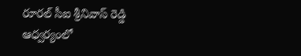రూరల్ సీఐ శ్రీనివాస్ రెడ్డి ఆధ్వర్యంలో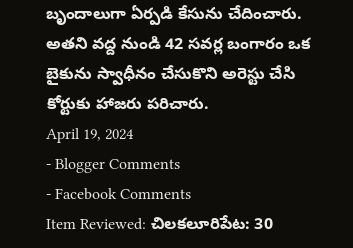బృందాలుగా ఏర్పడి కేసును చేదించారు. అతని వద్ద నుండి 42 సవర్ల బంగారం ఒక బైకును స్వాధీనం చేసుకొని అరెస్టు చేసి కోర్టుకు హాజరు పరిచారు.
April 19, 2024
- Blogger Comments
- Facebook Comments
Item Reviewed: చిలకలూరిపేట: 30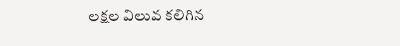లక్షల విలువ కలిగిన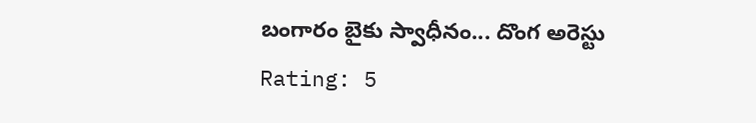బంగారం బైకు స్వాధీనం... దొంగ అరెస్టు
Rating: 5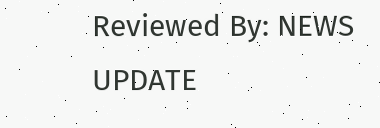Reviewed By: NEWS UPDATE